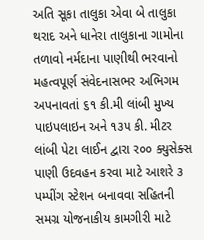અતિ સૂકા તાલુકા એવા બે તાલુકા થરાદ અને ધાનેરા તાલુકાના ગામોના તળાવો નર્મદાના પાણીથી ભરવાનો મહત્વપૂર્ણ સંવેદનાસભર અભિગમ અપનાવતાં ૬૧ કી.મી લાંબી મુખ્ય પાઇપલાઇન અને ૧૩૫ કી. મીટર લાંબી પેટા લાઈન દ્વારા ર૦૦ ક્યુસેક્સ પાણી ઉદવહન કરવા માટે આશરે ૩ પમ્પીંગ સ્ટેશન બનાવવા સહિતની સમગ્ર યોજનાકીય કામગીરી માટે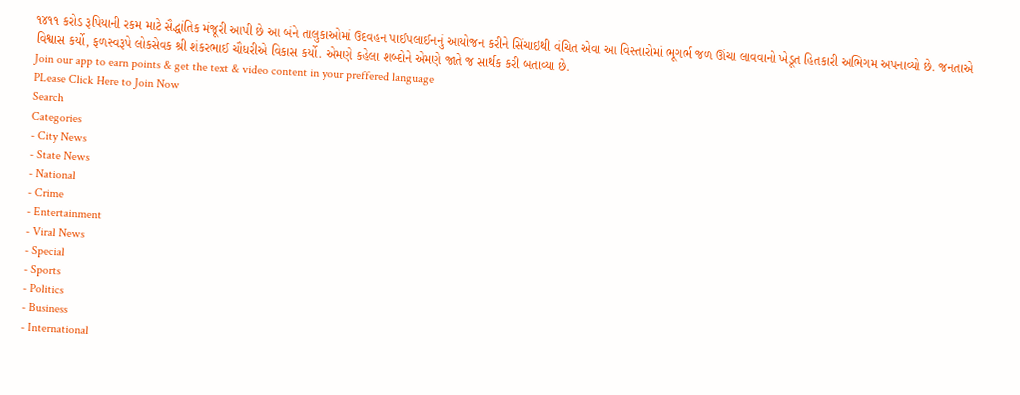૧૪૧૧ કરોડ રૂપિયાની રકમ માટે સૈદ્ધાંતિક મંજૂરી આપી છે આ બંને તાલુકાઓમાં ઉદવહન પાઈપલાઈનનું આયોજન કરીને સિંચાઇથી વંચિત એવા આ વિસ્તારોમાં ભૂગર્ભ જળ ઊંચા લાવવાનો ખેડૂત હિતકારી અભિગમ અપનાવ્યો છે. જનતાએ વિશ્વાસ કર્યો, ફળસ્વરૂપે લોકસેવક શ્રી શંકરભાઈ ચૌધરીએ વિકાસ કર્યો. એમણે કહેલા શબ્દોને એમણે જાતે જ સાર્થક કરી બતાવ્યા છે.
Join our app to earn points & get the text & video content in your preffered language
PLease Click Here to Join Now
Search
Categories
- City News
- State News
- National
- Crime
- Entertainment
- Viral News
- Special
- Sports
- Politics
- Business
- International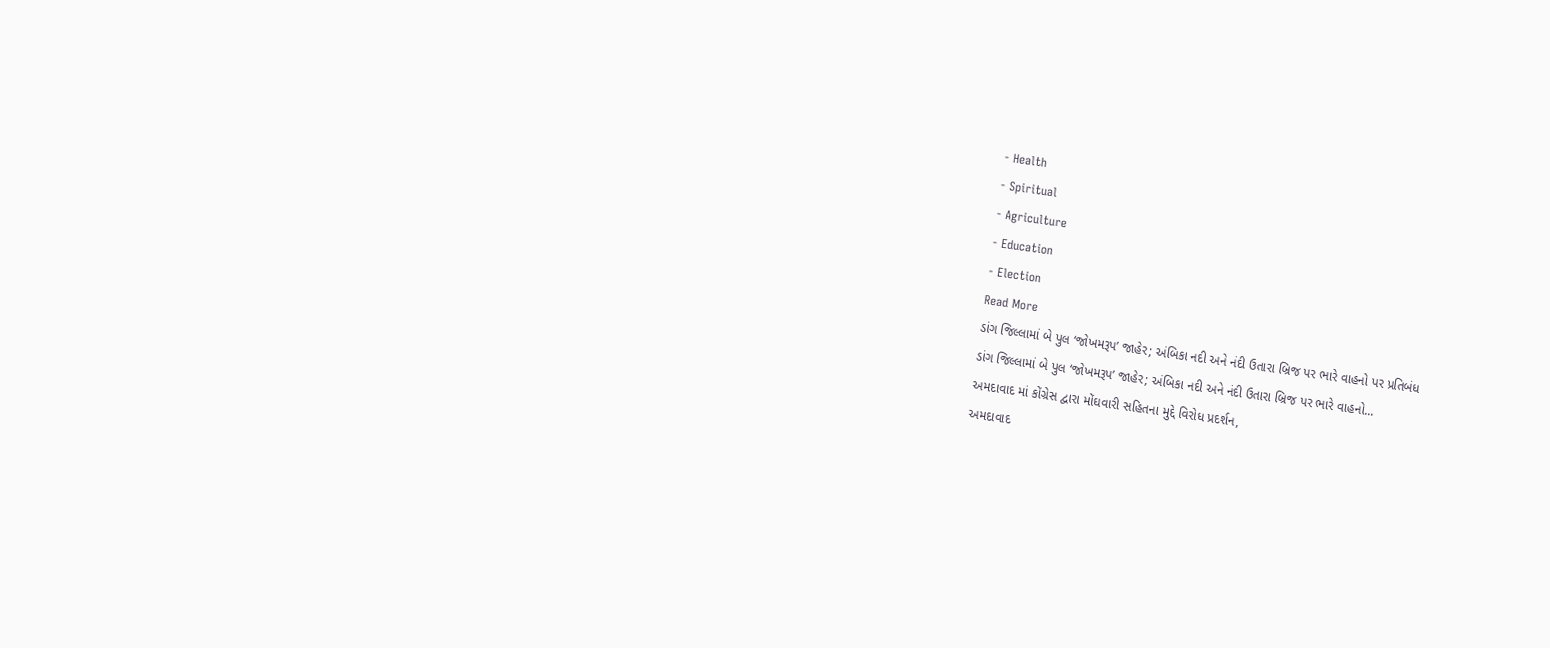- Health
- Spiritual
- Agriculture
- Education
- Election
Read More
ડાંગ જિલ્લામાં બે પુલ ‘જોખમરૂપ’ જાહેર; અંબિકા નદી અને નંદી ઉતારા બ્રિજ પર ભારે વાહનો પર પ્રતિબંધ
ડાંગ જિલ્લામાં બે પુલ ‘જોખમરૂપ’ જાહેર; અંબિકા નદી અને નંદી ઉતારા બ્રિજ પર ભારે વાહનો...
અમદાવાદ માં કોંગ્રેસ દ્વારા મોંઘવારી સહિતના મુદ્દે વિરોધ પ્રદર્શન,
અમદાવાદ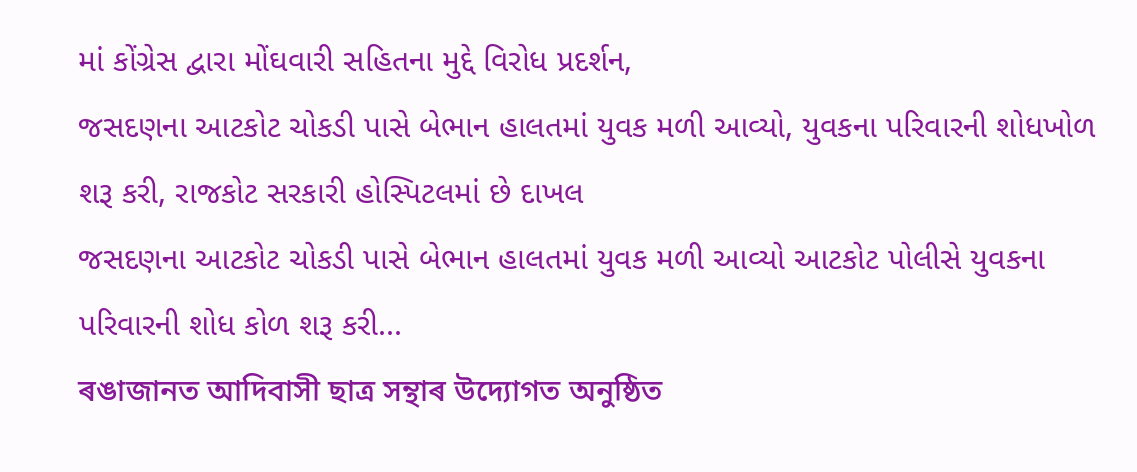માં કોંગ્રેસ દ્વારા મોંઘવારી સહિતના મુદ્દે વિરોધ પ્રદર્શન,
જસદણના આટકોટ ચોકડી પાસે બેભાન હાલતમાં યુવક મળી આવ્યો, યુવકના પરિવારની શોધખોળ શરૂ કરી, રાજકોટ સરકારી હોસ્પિટલમાં છે દાખલ
જસદણના આટકોટ ચોકડી પાસે બેભાન હાલતમાં યુવક મળી આવ્યો આટકોટ પોલીસે યુવકના પરિવારની શોધ કોળ શરૂ કરી...
ৰঙাজানত আদিবাসী ছাত্ৰ সন্থাৰ উদ্যোগত অনুষ্ঠিত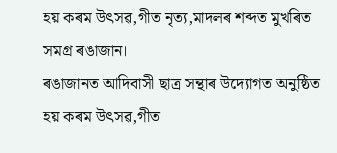হয় কৰম উৎসৱ,গীত নৃত্য,মাদলৰ শব্দত মুখৰিত সমগ্ৰ ৰঙাজান।
ৰঙাজানত আদিবাসী ছাত্ৰ সন্থাৰ উদ্যোগত অনুষ্ঠিত হয় কৰম উৎসৱ,গীত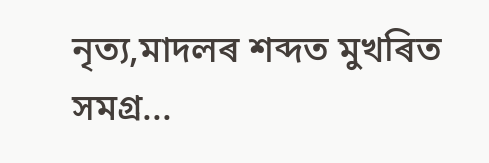নৃত্য,মাদলৰ শব্দত মুখৰিত সমগ্ৰ...